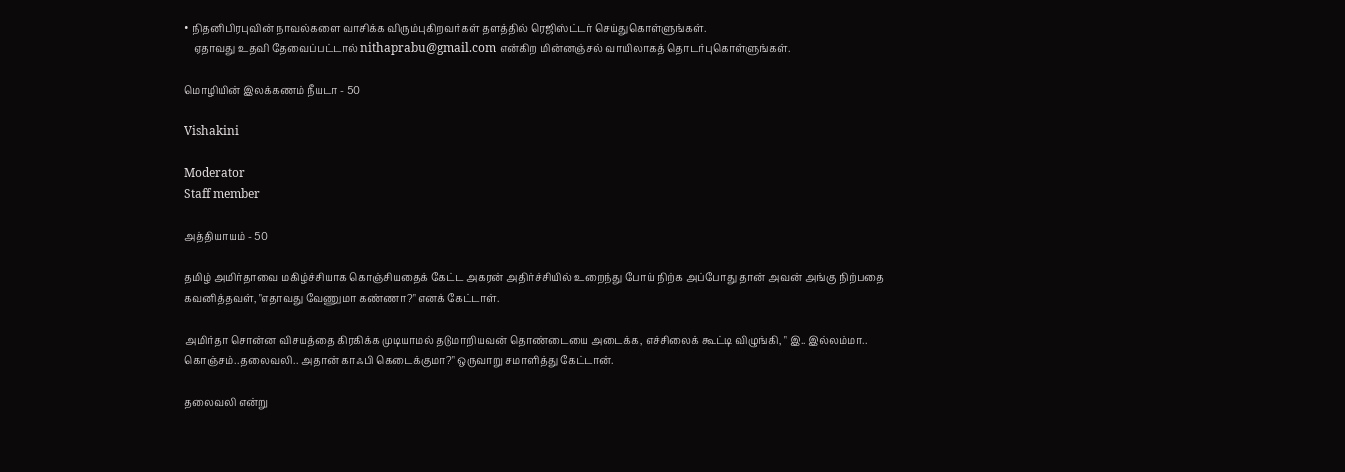• நிதனிபிரபுவின் நாவல்களை வாசிக்க விரும்புகிறவர்கள் தளத்தில் ரெஜிஸ்ட்டர் செய்துகொள்ளுங்கள்.
    ஏதாவது உதவி தேவைப்பட்டால் nithaprabu@gmail.com என்கிற மின்னஞ்சல் வாயிலாகத் தொடர்புகொள்ளுங்கள்.

மொழியின் இலக்கணம் நீயடா - 50

Vishakini

Moderator
Staff member

அத்தியாயம் - 50

தமிழ் அமிர்தாவை மகிழ்ச்சியாக கொஞ்சியதைக் கேட்ட அகரன் அதிர்ச்சியில் உறைந்து போய் நிற்க அப்போது தான் அவன் அங்கு நிற்பதை கவனித்தவள், "எதாவது வேணுமா கண்ணா?" எனக் கேட்டாள்.

அமிர்தா சொன்ன விசயத்தை கிரகிக்க முடியாமல் தடுமாறியவன் தொண்டையை அடைக்க, எச்சிலைக் கூட்டி விழுங்கி, " இ.. இல்லம்மா.. கொஞ்சம்..தலைவலி.. அதான் காஃபி கெடைக்குமா?" ஒருவாறு சமாளித்து கேட்டான்.

தலைவலி என்று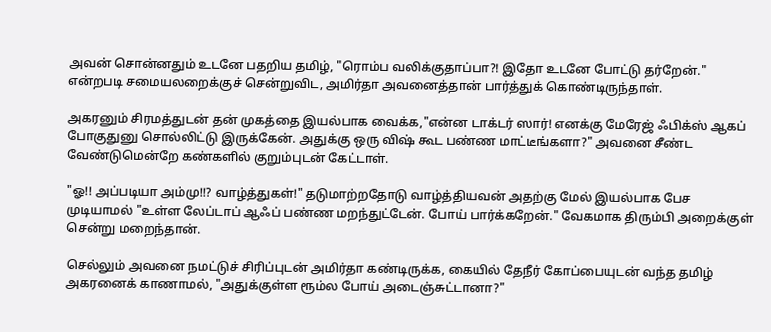அவன் சொன்னதும் உடனே பதறிய தமிழ், "ரொம்ப வலிக்குதாப்பா?! இதோ உடனே போட்டு தர்றேன்." என்றபடி சமையலறைக்குச் சென்றுவிட, அமிர்தா அவனைத்தான் பார்த்துக் கொண்டிருந்தாள்.

அகரனும் சிரமத்துடன் தன் முகத்தை இயல்பாக வைக்க,"என்ன டாக்டர் ஸார்! எனக்கு மேரேஜ் ஃபிக்ஸ் ஆகப் போகுதுனு சொல்லிட்டு இருக்கேன். அதுக்கு ஒரு விஷ் கூட பண்ண மாட்டீங்களா?" அவனை சீண்ட வேண்டுமென்றே கண்களில் குறும்புடன் கேட்டாள்.

"ஓ!! அப்படியா அம்மு!!? வாழ்த்துகள்!" தடுமாற்றதோடு வாழ்த்தியவன் அதற்கு மேல் இயல்பாக பேச முடியாமல் "உள்ள லேப்டாப் ஆஃப் பண்ண மறந்துட்டேன். போய் பார்க்கறேன்." வேகமாக திரும்பி அறைக்குள் சென்று மறைந்தான்.

செல்லும் அவனை நமட்டுச் சிரிப்புடன் அமிர்தா கண்டிருக்க, கையில் தேநீர் கோப்பையுடன் வந்த தமிழ் அகரனைக் காணாமல், "அதுக்குள்ள ரூம்ல போய் அடைஞ்சுட்டானா?"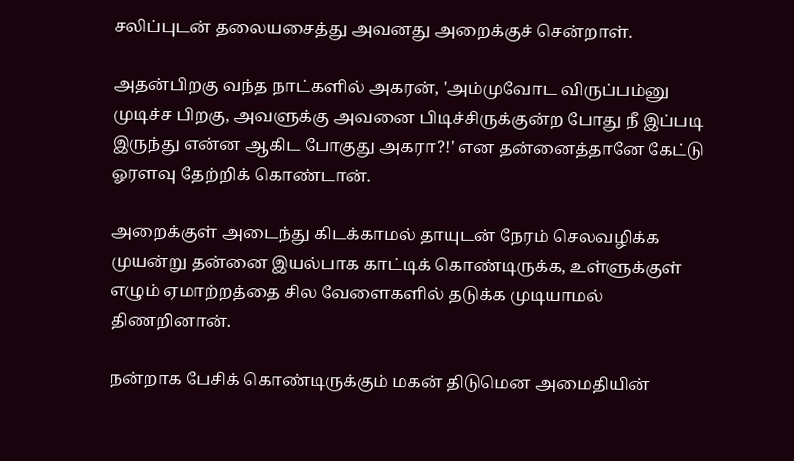சலிப்புடன் தலையசைத்து அவனது அறைக்குச் சென்றாள்.

அதன்பிறகு வந்த நாட்களில் அகரன், 'அம்முவோட விருப்பம்னு முடிச்ச பிறகு, அவளுக்கு அவனை பிடிச்சிருக்குன்ற போது நீ இப்படி இருந்து என்ன ஆகிட போகுது அகரா?!' என தன்னைத்தானே கேட்டு ஓரளவு தேற்றிக் கொண்டான்.

அறைக்குள் அடைந்து கிடக்காமல் தாயுடன் நேரம் செலவழிக்க முயன்று தன்னை இயல்பாக காட்டிக் கொண்டிருக்க, உள்ளுக்குள் எழும் ஏமாற்றத்தை சில வேளைகளில் தடுக்க முடியாமல் திணறினான்.

நன்றாக பேசிக் கொண்டிருக்கும் மகன் திடுமென அமைதியின்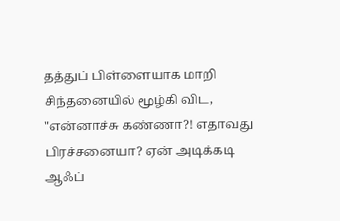தத்துப் பிள்ளையாக மாறி சிந்தனையில் மூழ்கி விட, "என்னாச்சு கண்ணா?! எதாவது பிரச்சனையா? ஏன் அடிக்கடி ஆஃப்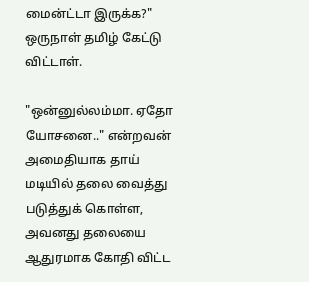மைன்ட்டா இருக்க?" ஒருநாள் தமிழ் கேட்டு விட்டாள்.

"ஒன்னுல்லம்மா. ஏதோ யோசனை.." என்றவன் அமைதியாக தாய் மடியில் தலை வைத்து படுத்துக் கொள்ள, அவனது தலையை ஆதுரமாக கோதி விட்ட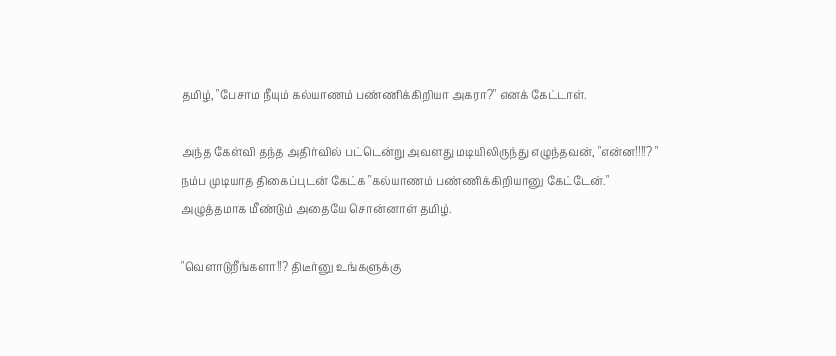தமிழ், "பேசாம நீயும் கல்யாணம் பண்ணிக்கிறியா அகரா?" எனக் கேட்டாள்.

அந்த கேள்வி தந்த அதிர்வில் பட்டென்று அவளது மடியிலிருந்து எழுந்தவன், "என்ன!!!!? " நம்ப முடியாத திகைப்புடன் கேட்க "கல்யாணம் பண்ணிக்கிறியானு கேட்டேன்." அழுத்தமாக மீண்டும் அதையே சொன்னாள் தமிழ்.

"வெளாடுறீங்களா!!? திடீர்னு உங்களுக்கு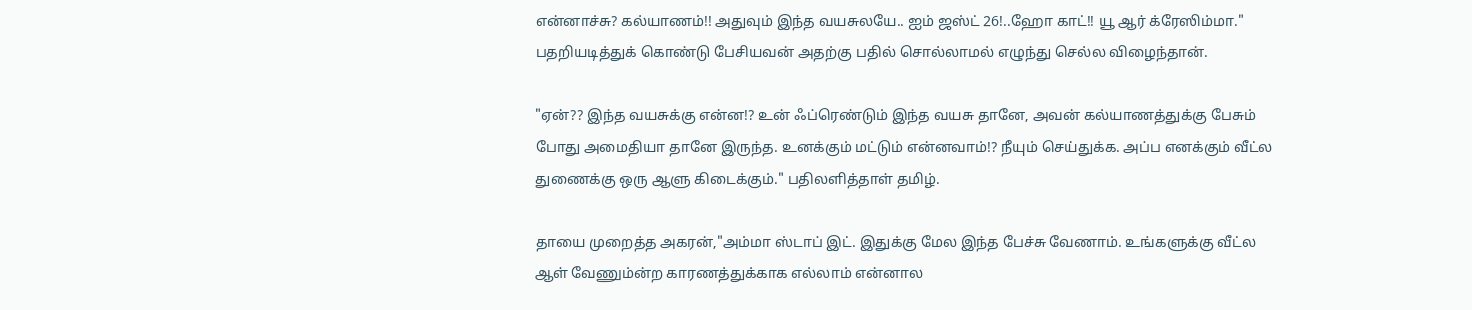என்னாச்சு? கல்யாணம்!! அதுவும் இந்த வயசுலயே.. ஐம் ஜஸ்ட் 26!..ஹோ காட்!! யூ ஆர் க்ரேஸிம்மா." பதறியடித்துக் கொண்டு பேசியவன் அதற்கு பதில் சொல்லாமல் எழுந்து செல்ல விழைந்தான்.

"ஏன்?? இந்த வயசுக்கு என்ன!? உன் ஃப்ரெண்டும் இந்த வயசு தானே, அவன் கல்யாணத்துக்கு பேசும் போது அமைதியா தானே இருந்த. உனக்கும் மட்டும் என்னவாம்!? நீயும் செய்துக்க. அப்ப எனக்கும் வீட்ல துணைக்கு ஒரு ஆளு கிடைக்கும்." பதிலளித்தாள் தமிழ்.

தாயை முறைத்த அகரன்,"அம்மா ஸ்டாப் இட். இதுக்கு மேல இந்த பேச்சு வேணாம். உங்களுக்கு வீட்ல ஆள் வேணும்ன்ற காரணத்துக்காக எல்லாம் என்னால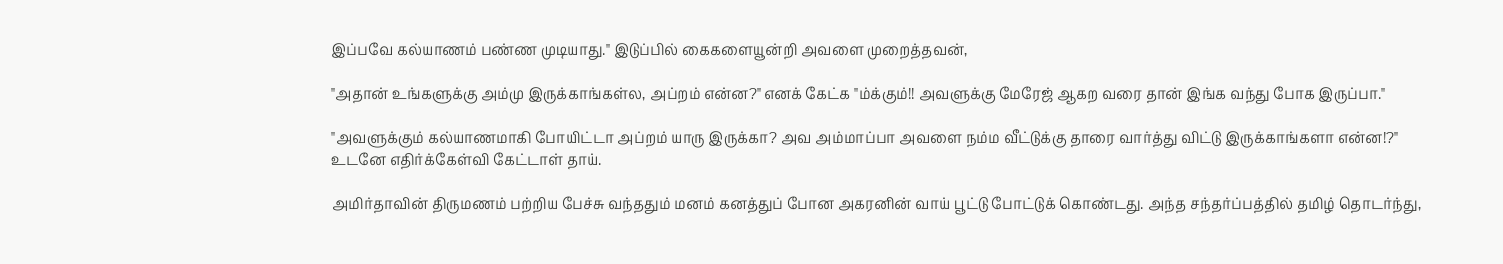இப்பவே கல்யாணம் பண்ண முடியாது." இடுப்பில் கைகளையூன்றி அவளை முறைத்தவன்,

"அதான் உங்களுக்கு அம்மு இருக்காங்கள்ல, அப்றம் என்ன?" எனக் கேட்க "ம்க்கும்!! அவளுக்கு மேரேஜ் ஆகற வரை தான் இங்க வந்து போக இருப்பா."

"அவளுக்கும் கல்யாணமாகி போயிட்டா அப்றம் யாரு இருக்கா? அவ அம்மாப்பா அவளை நம்ம வீட்டுக்கு தாரை வார்த்து விட்டு இருக்காங்களா என்ன!?" உடனே எதிர்க்கேள்வி கேட்டாள் தாய்.

அமிர்தாவின் திருமணம் பற்றிய பேச்சு வந்ததும் மனம் கனத்துப் போன அகரனின் வாய் பூட்டு போட்டுக் கொண்டது. அந்த சந்தர்ப்பத்தில் தமிழ் தொடர்ந்து,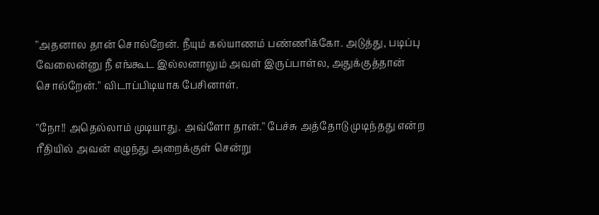"அதனால தான் சொல்றேன். நீயும் கல்யாணம் பண்ணிக்கோ. அடுத்து, படிப்பு வேலைன்னு நீ எங்கூட இல்லனாலும் அவள் இருப்பாள்ல, அதுக்குத்தான் சொல்றேன்." விடாப்பிடியாக பேசினாள்.

"நோ!! அதெல்லாம் முடியாது. அவ்ளோ தான்." பேச்சு அத்தோடு முடிந்தது என்ற ரீதியில் அவன் எழுந்து அறைக்குள் சென்று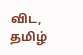விட, தமிழ்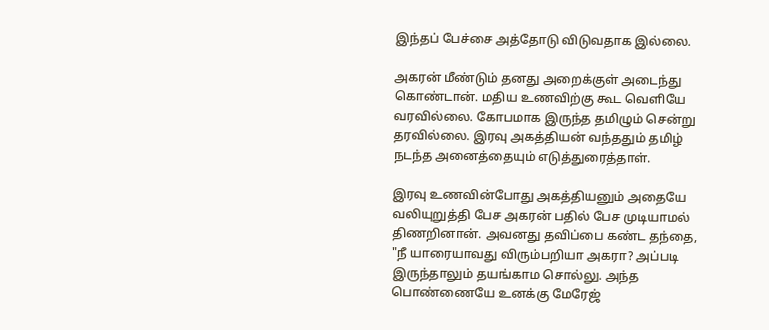இந்தப் பேச்சை அத்தோடு விடுவதாக இல்லை.

அகரன் மீண்டும் தனது அறைக்குள் அடைந்து கொண்டான். மதிய உணவிற்கு கூட வெளியே வரவில்லை. கோபமாக இருந்த தமிழும் சென்று தரவில்லை. இரவு அகத்தியன் வந்ததும் தமிழ் நடந்த அனைத்தையும் எடுத்துரைத்தாள்.

இரவு உணவின்போது அகத்தியனும் அதையே வலியுறுத்தி பேச அகரன் பதில் பேச முடியாமல் திணறினான். அவனது தவிப்பை கண்ட தந்தை, "நீ யாரையாவது விரும்பறியா அகரா? அப்படி இருந்தாலும் தயங்காம சொல்லு. அந்த பொண்ணையே உனக்கு மேரேஜ்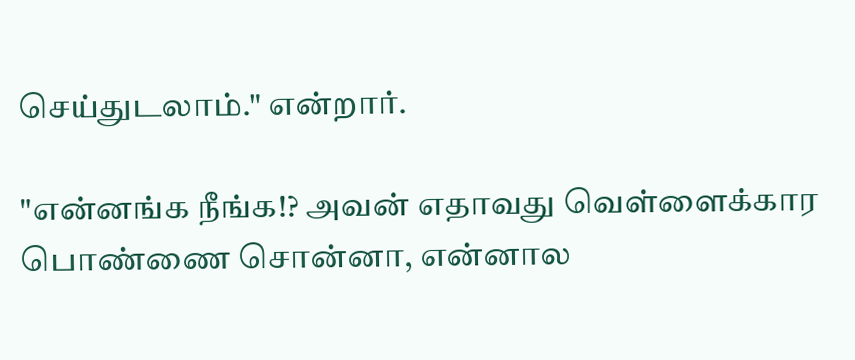செய்துடலாம்." என்றார்.

"என்னங்க நீங்க!? அவன் எதாவது வெள்ளைக்கார பொண்ணை சொன்னா, என்னால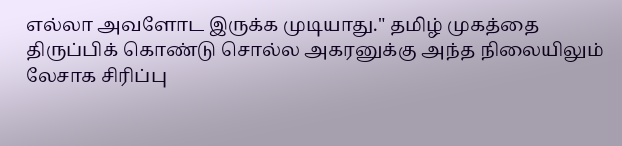எல்லா அவளோட இருக்க முடியாது." தமிழ் முகத்தை திருப்பிக் கொண்டு சொல்ல அகரனுக்கு அந்த நிலையிலும் லேசாக சிரிப்பு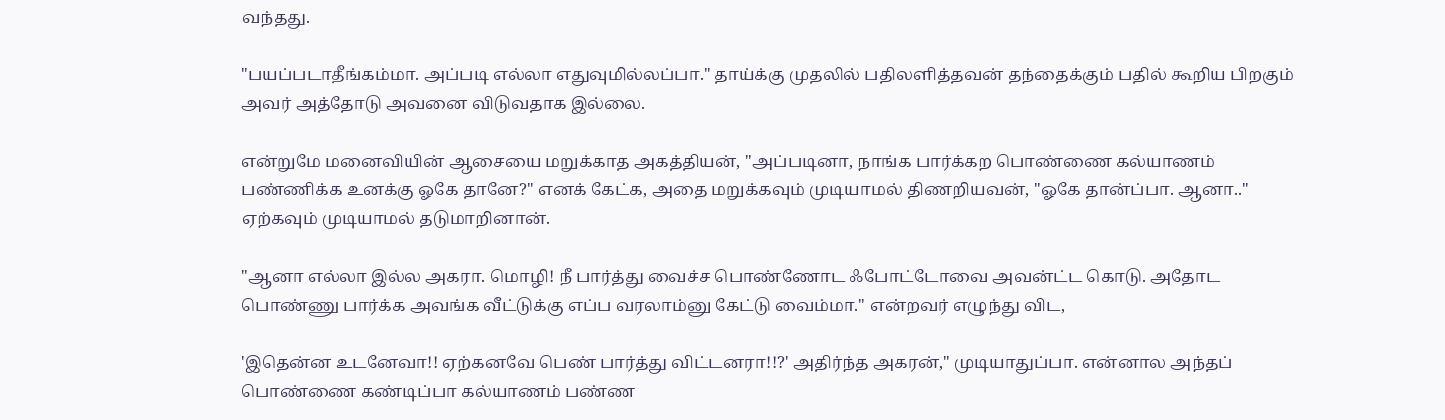வந்தது.

"பயப்படாதீங்கம்மா. அப்படி எல்லா எதுவுமில்லப்பா." தாய்க்கு முதலில் பதிலளித்தவன் தந்தைக்கும் பதில் கூறிய பிறகும் அவர் அத்தோடு அவனை விடுவதாக இல்லை.

என்றுமே மனைவியின் ஆசையை மறுக்காத அகத்தியன், "அப்படினா, நாங்க பார்க்கற பொண்ணை கல்யாணம் பண்ணிக்க உனக்கு ஓகே தானே?" எனக் கேட்க, அதை மறுக்கவும் முடியாமல் திணறியவன், "ஓகே தான்ப்பா. ஆனா.." ஏற்கவும் முடியாமல் தடுமாறினான்.

"ஆனா எல்லா இல்ல அகரா. மொழி! நீ பார்த்து வைச்ச பொண்ணோட ஃபோட்டோவை அவன்ட்ட கொடு. அதோட பொண்ணு பார்க்க அவங்க வீட்டுக்கு எப்ப வரலாம்னு கேட்டு வைம்மா." என்றவர் எழுந்து விட,

'இதென்ன உடனேவா!! ஏற்கனவே பெண் பார்த்து விட்டனரா!!?' அதிர்ந்த அகரன்," முடியாதுப்பா. என்னால அந்தப் பொண்ணை கண்டிப்பா கல்யாணம் பண்ண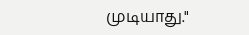முடியாது."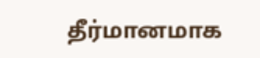தீர்மானமாக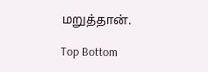மறுத்தான்.

Top Bottom